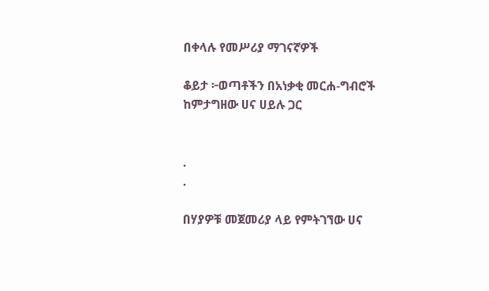በቀላሉ የመሥሪያ ማገናኛዎች

ቆይታ ፦ወጣቶችን በአነቃቂ መርሐ-ግብሮች ከምታግዘው ሀና ሀይሉ ጋር


.
.

በሃያዎቹ መጀመሪያ ላይ የምትገኘው ሀና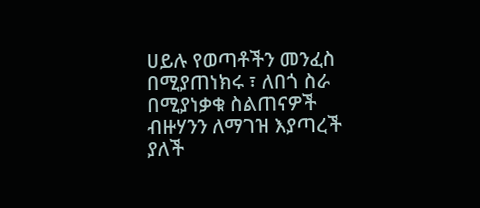ሀይሉ የወጣቶችን መንፈስ በሚያጠነክሩ ፣ ለበጎ ስራ በሚያነቃቁ ስልጠናዎች ብዙሃንን ለማገዝ እያጣረች ያለች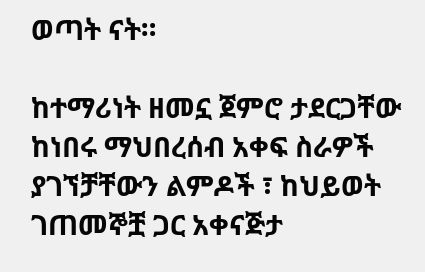ወጣት ናት።

ከተማሪነት ዘመኗ ጀምሮ ታደርጋቸው ከነበሩ ማህበረሰብ አቀፍ ስራዎች ያገኘቻቸውን ልምዶች ፣ ከህይወት ገጠመኞቿ ጋር አቀናጅታ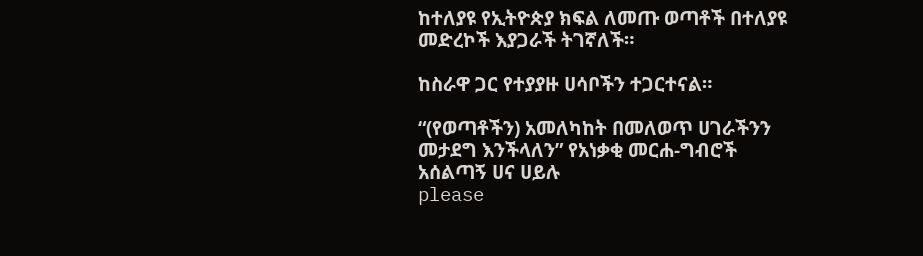ከተለያዩ የኢትዮጵያ ክፍል ለመጡ ወጣቶች በተለያዩ መድረኮች እያጋራች ትገኛለች።

ከስራዋ ጋር የተያያዙ ሀሳቦችን ተጋርተናል።

“(የወጣቶችን) አመለካከት በመለወጥ ሀገራችንን መታደግ እንችላለን” የአነቃቂ መርሐ-ግብሮች አሰልጣኝ ሀና ሀይሉ
please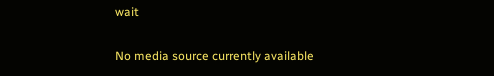wait

No media source currently available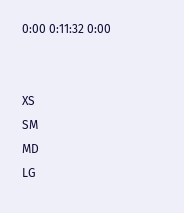0:00 0:11:32 0:00


XS
SM
MD
LG